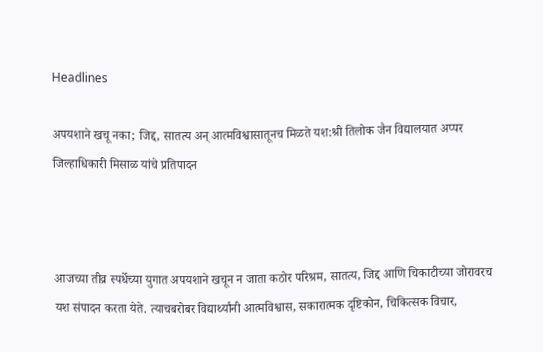Headlines

अपयशाने खचू नका; जिद्द, सातत्य अन् आत्मविश्वासातूनच मिळते यश:श्री तिलोक जैन विद्यालयात अप्पर जिल्हाधिकारी मिसाळ यांचे प्रतिपादन



आजच्या तीव्र स्पर्धेच्या युगात अपयशाने खचून न जाता कठोर परिश्रम, सातत्य, जिद्द आणि चिकाटीच्या जोरावरच यश संपादन करता येते. त्याचबरोबर विद्यार्थ्यांनी आत्मविश्वास, सकारात्मक दृष्टिकोन, चिकित्सक विचार,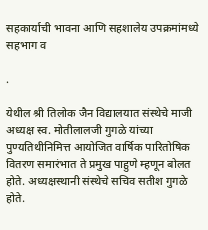सहकार्याची भावना आणि सहशालेय उपक्रमांमध्ये सहभाग व

.

येथील श्री तिलोक जैन विद्यालयात संस्थेचे माजी अध्यक्ष स्व. मोतीलालजी गुगळे यांच्या पुण्यतिथीनिमित्त आयोजित वार्षिक पारितोषिक वितरण समारंभात ते प्रमुख पाहुणे म्हणून बोलत होते. अध्यक्षस्थानी संस्थेचे सचिव सतीश गुगळे होते.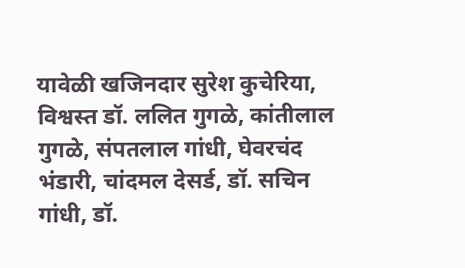यावेळी खजिनदार सुरेश कुचेरिया, विश्वस्त डॉ. ललित गुगळे, कांतीलाल गुगळे, संपतलाल गांधी, घेवरचंद भंडारी, चांदमल देसर्ड, डॉ. सचिन गांधी, डॉ.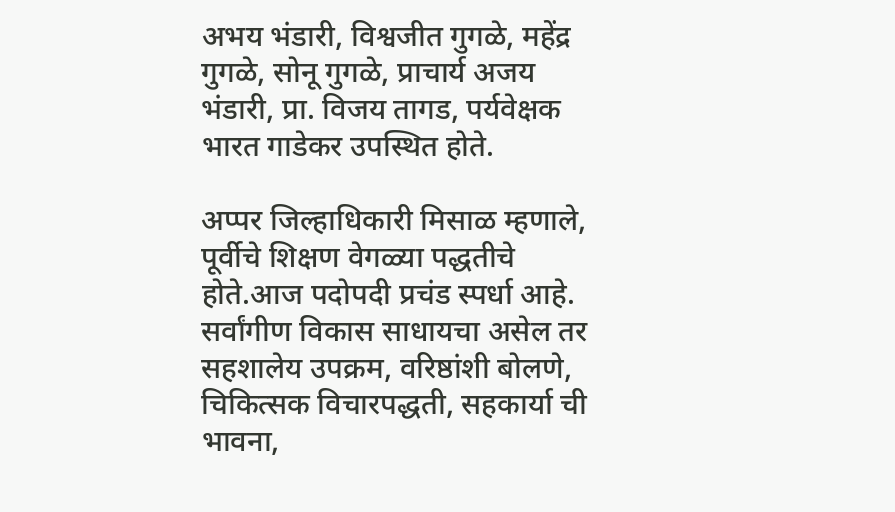अभय भंडारी, विश्वजीत गुगळे, महेंद्र गुगळे, सोनू गुगळे, प्राचार्य अजय भंडारी, प्रा. विजय तागड, पर्यवेक्षक भारत गाडेकर उपस्थित होते.

अप्पर जिल्हाधिकारी मिसाळ म्हणाले, पूर्वीचे शिक्षण वेगळ्या पद्धतीचे होते.आज पदोपदी प्रचंड स्पर्धा आहे. सर्वांगीण विकास साधायचा असेल तर सहशालेय उपक्रम, वरिष्ठांशी बोलणे, चिकित्सक विचारपद्धती, सहकार्या ची भावना,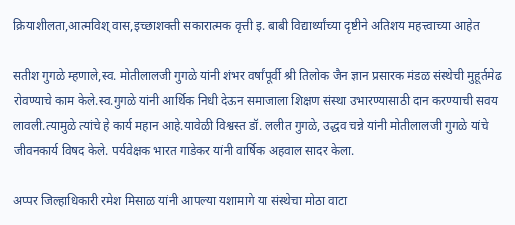क्रियाशीलता,आत्मविश् वास,इच्छाशक्ती सकारात्मक वृत्ती इ. बाबी विद्यार्थ्यांच्या दृष्टीने अतिशय महत्त्वाच्या आहेत

सतीश गुगळे म्हणाले,स्व. मोतीलालजी गुगळे यांनी शंभर वर्षांपूर्वी श्री तिलोक जैन ज्ञान प्रसारक मंडळ संस्थेची मुहूर्तमेढ रोवण्याचे काम केले.स्व.गुगळे यांनी आर्थिक निधी देऊन समाजाला शिक्षण संस्था उभारण्यासाठी दान करण्याची सवय लावली.त्यामुळे त्यांचे हे कार्य महान आहे.यावेळी विश्वस्त डॉ. ललीत गुगळे, उद्धव चन्ने यांनी मोतीलालजी गुगळे यांचे जीवनकार्य विषद केले. पर्यवेक्षक भारत गाडेकर यांनी वार्षिक अहवाल सादर केला.

अप्पर जिल्हाधिकारी रमेश मिसाळ यांनी आपल्या यशामागे या संस्थेचा मोठा वाटा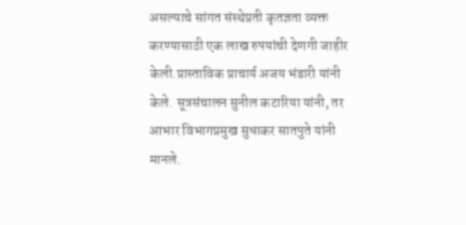असल्याचे सांगत संस्थेप्रती कृतज्ञता व्यक्त करण्यासाठी एक लाख रुपयांची देणगी जाहीर केली.प्रास्ताविक प्राचार्य अजय भंडारी यांनी केले. सूत्रसंचालन सुनील कटारिया यांनी, तर आभार विभागप्रमुख सुधाकर सातपुते यांनी मानले.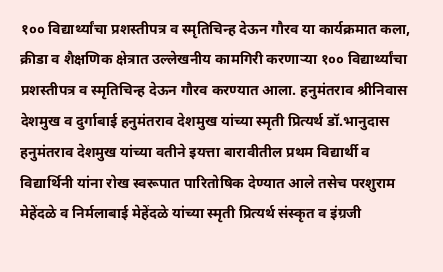१०० विद्यार्थ्यांचा प्रशस्तीपत्र व स्मृतिचिन्ह देऊन गौरव या कार्यक्रमात कला, क्रीडा व शैक्षणिक क्षेत्रात उल्लेखनीय कामगिरी करणाऱ्या १०० विद्यार्थ्यांचा प्रशस्तीपत्र व स्मृतिचिन्ह देऊन गौरव करण्यात आला. हनुमंतराव श्रीनिवास देशमुख व दुर्गाबाई हनुमंतराव देशमुख यांच्या स्मृती प्रित्यर्थ डॉ.भानुदास हनुमंतराव देशमुख यांच्या वतीने इयत्ता बारावीतील प्रथम विद्यार्थी व विद्यार्थिनी यांना रोख स्वरूपात पारितोषिक देण्यात आले तसेच परशुराम मेहेंदळे व निर्मलाबाई मेहेंदळे यांच्या स्मृती प्रित्यर्थ संस्कृत व इंग्रजी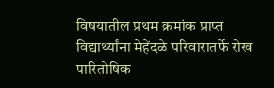विषयातील प्रथम क्रमांक प्राप्त विद्यार्थ्यांना मेहेंदळे परिवारातर्फे रोख पारितोषिक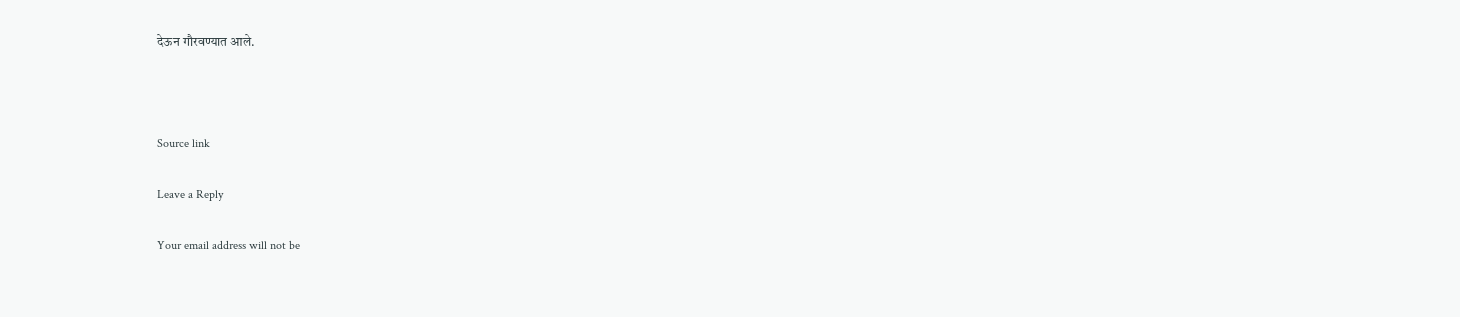देऊन गौरवण्यात आले.



Source link

Leave a Reply

Your email address will not be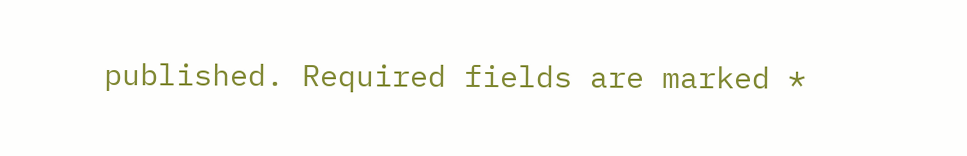published. Required fields are marked *